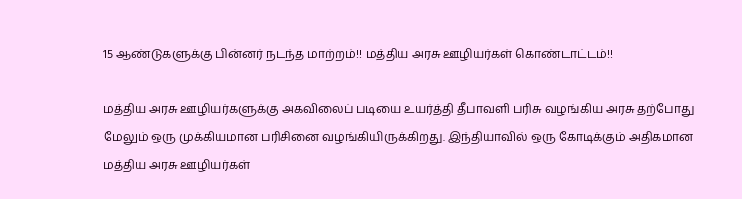15 ஆண்டுகளுக்கு பின்னர் நடந்த மாற்றம்!! மத்திய அரசு ஊழியர்கள் கொண்டாட்டம்!!

மத்திய அரசு ஊழியர்களுக்கு அகவிலைப் படியை உயர்த்தி தீபாவளி பரிசு வழங்கிய அரசு தற்போது மேலும் ஒரு முக்கியமான பரிசினை வழங்கியிருக்கிறது. இந்தியாவில் ஒரு கோடிக்கும் அதிகமான மத்திய அரசு ஊழியர்கள்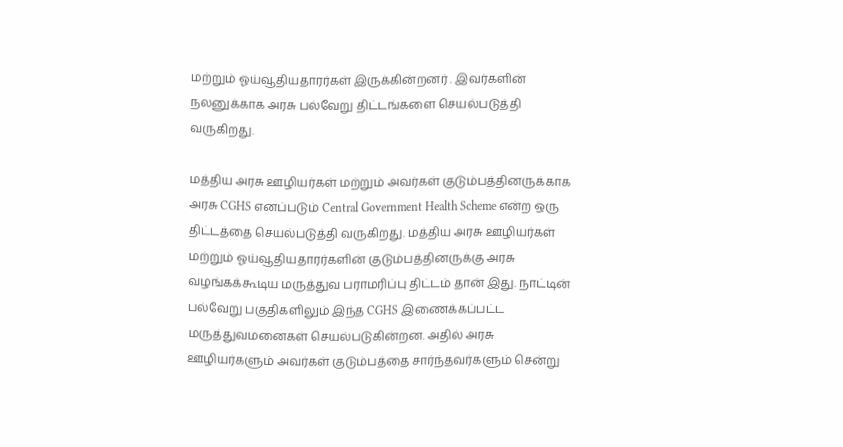மற்றும் ஓய்வூதியதாரர்கள் இருக்கின்றனர் . இவர்களின் நலனுக்காக அரசு பல்வேறு திட்டங்களை செயல்படுத்தி வருகிறது.

மத்திய அரசு ஊழியர்கள் மற்றும் அவர்கள் குடும்பத்தினருக்காக அரசு CGHS எனப்படும் Central Government Health Scheme என்ற ஒரு திட்டத்தை செயல்படுத்தி வருகிறது. மத்திய அரசு ஊழியர்கள் மற்றும் ஓய்வூதியதாரர்களின் குடும்பத்தினருக்கு அரசு வழங்கக்கூடிய மருத்துவ பராமரிப்பு திட்டம் தான் இது. நாட்டின் பல்வேறு பகுதிகளிலும் இந்த CGHS இணைக்கப்பட்ட மருத்துவமனைகள் செயல்படுகின்றன. அதில் அரசு ஊழியர்களும் அவர்கள் குடும்பத்தை சார்ந்தவர்களும் சென்று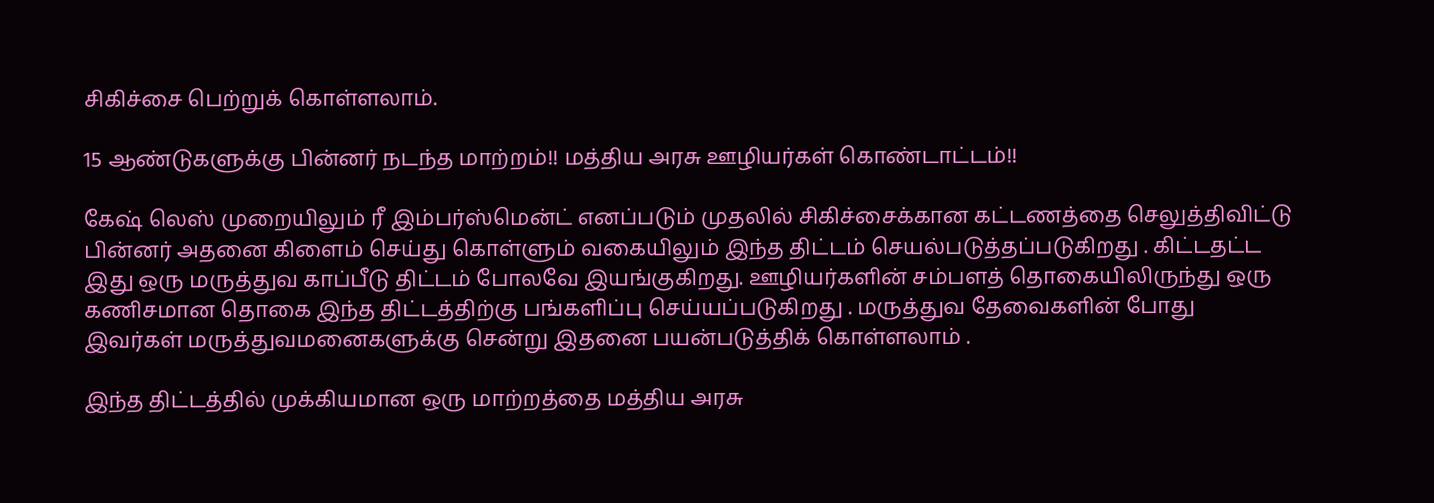சிகிச்சை பெற்றுக் கொள்ளலாம்.

15 ஆண்டுகளுக்கு பின்னர் நடந்த மாற்றம்!! மத்திய அரசு ஊழியர்கள் கொண்டாட்டம்!!

கேஷ் லெஸ் முறையிலும் ரீ இம்பர்ஸ்மென்ட் எனப்படும் முதலில் சிகிச்சைக்கான கட்டணத்தை செலுத்திவிட்டு பின்னர் அதனை கிளைம் செய்து கொள்ளும் வகையிலும் இந்த திட்டம் செயல்படுத்தப்படுகிறது . கிட்டதட்ட இது ஒரு மருத்துவ காப்பீடு திட்டம் போலவே இயங்குகிறது. ஊழியர்களின் சம்பளத் தொகையிலிருந்து ஒரு கணிசமான தொகை இந்த திட்டத்திற்கு பங்களிப்பு செய்யப்படுகிறது . மருத்துவ தேவைகளின் போது இவர்கள் மருத்துவமனைகளுக்கு சென்று இதனை பயன்படுத்திக் கொள்ளலாம் .

இந்த திட்டத்தில் முக்கியமான ஒரு மாற்றத்தை மத்திய அரசு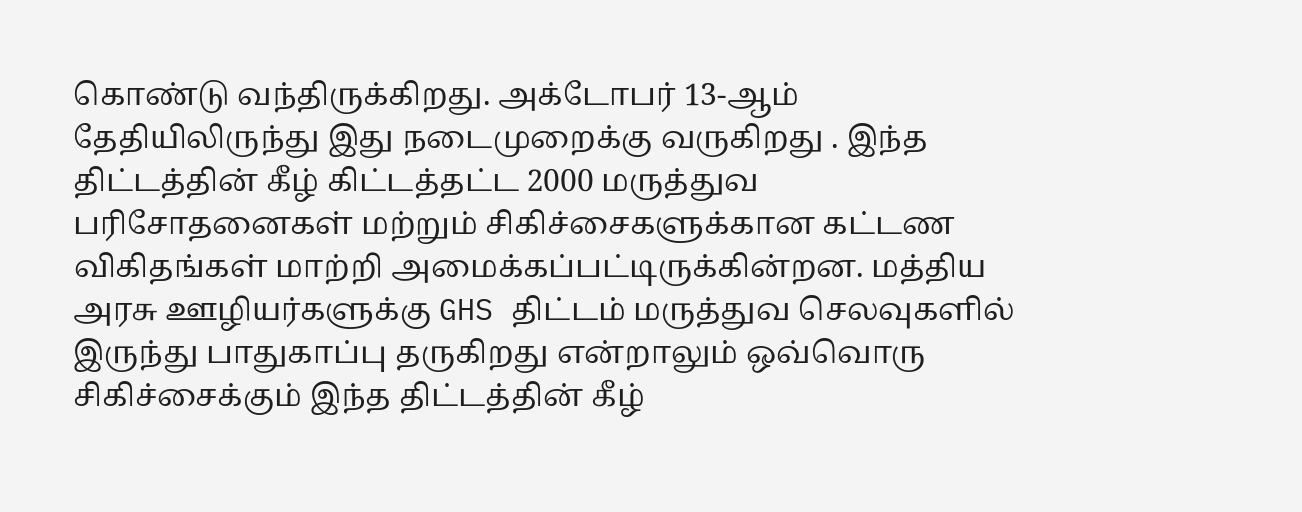கொண்டு வந்திருக்கிறது. அக்டோபர் 13-ஆம் தேதியிலிருந்து இது நடைமுறைக்கு வருகிறது . இந்த திட்டத்தின் கீழ் கிட்டத்தட்ட 2000 மருத்துவ பரிசோதனைகள் மற்றும் சிகிச்சைகளுக்கான கட்டண விகிதங்கள் மாற்றி அமைக்கப்பட்டிருக்கின்றன. மத்திய அரசு ஊழியர்களுக்கு GHS திட்டம் மருத்துவ செலவுகளில் இருந்து பாதுகாப்பு தருகிறது என்றாலும் ஒவ்வொரு சிகிச்சைக்கும் இந்த திட்டத்தின் கீழ்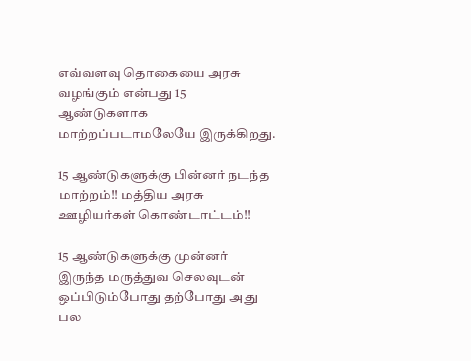எவ்வளவு தொகையை அரசு வழங்கும் என்பது 15 ஆண்டுகளாக மாற்றப்படாமலேயே இருக்கிறது.

15 ஆண்டுகளுக்கு பின்னர் நடந்த மாற்றம்!! மத்திய அரசு ஊழியர்கள் கொண்டாட்டம்!!

15 ஆண்டுகளுக்கு முன்னர் இருந்த மருத்துவ செலவுடன் ஒப்பிடும்போது தற்போது அது பல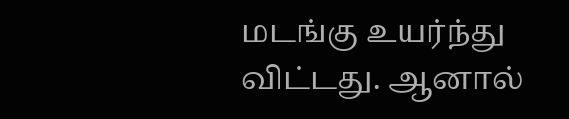மடங்கு உயர்ந்து விட்டது. ஆனால்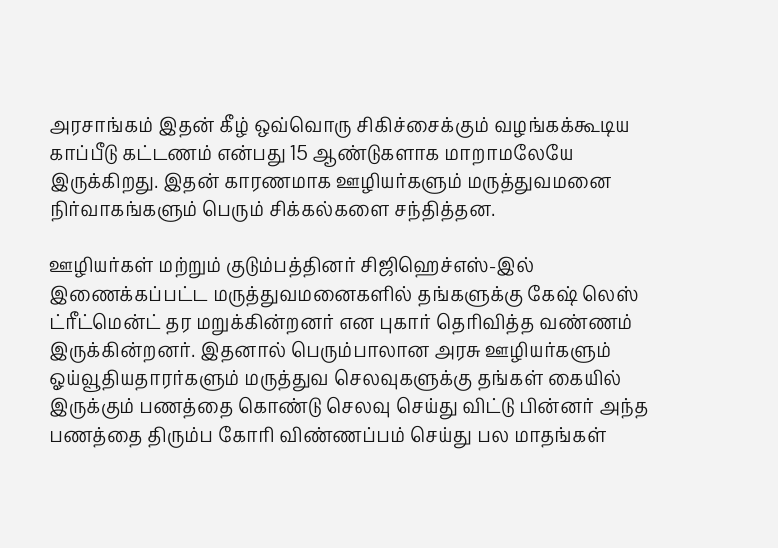அரசாங்கம் இதன் கீழ் ஒவ்வொரு சிகிச்சைக்கும் வழங்கக்கூடிய காப்பீடு கட்டணம் என்பது 15 ஆண்டுகளாக மாறாமலேயே இருக்கிறது. இதன் காரணமாக ஊழியர்களும் மருத்துவமனை நிர்வாகங்களும் பெரும் சிக்கல்களை சந்தித்தன.

ஊழியர்கள் மற்றும் குடும்பத்தினர் சிஜிஹெச்எஸ்-இல் இணைக்கப்பட்ட மருத்துவமனைகளில் தங்களுக்கு கேஷ் லெஸ் ட்ரீட்மென்ட் தர மறுக்கின்றனர் என புகார் தெரிவித்த வண்ணம் இருக்கின்றனர். இதனால் பெரும்பாலான அரசு ஊழியர்களும் ஓய்வூதியதாரர்களும் மருத்துவ செலவுகளுக்கு தங்கள் கையில் இருக்கும் பணத்தை கொண்டு செலவு செய்து விட்டு பின்னர் அந்த பணத்தை திரும்ப கோரி விண்ணப்பம் செய்து பல மாதங்கள்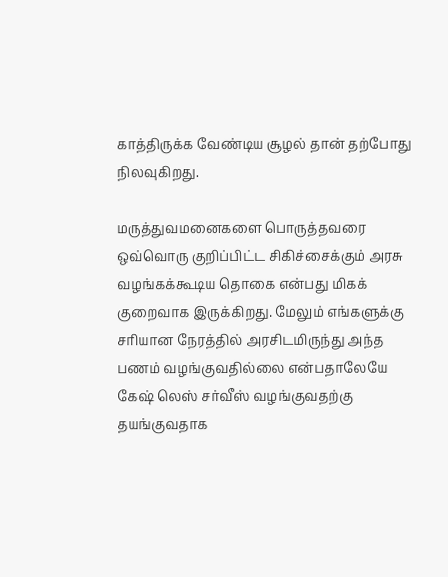காத்திருக்க வேண்டிய சூழல் தான் தற்போது நிலவுகிறது.

மருத்துவமனைகளை பொருத்தவரை ஒவ்வொரு குறிப்பிட்ட சிகிச்சைக்கும் அரசு வழங்கக்கூடிய தொகை என்பது மிகக் குறைவாக இருக்கிறது. மேலும் எங்களுக்கு சரியான நேரத்தில் அரசிடமிருந்து அந்த பணம் வழங்குவதில்லை என்பதாலேயே கேஷ் லெஸ் சர்வீஸ் வழங்குவதற்கு தயங்குவதாக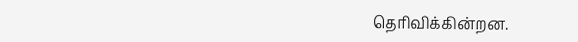தெரிவிக்கின்றன.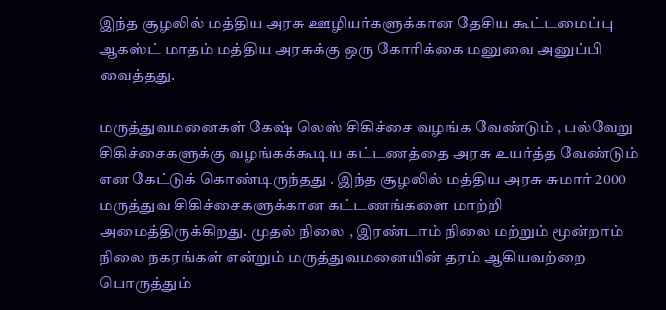இந்த சூழலில் மத்திய அரசு ஊழியர்களுக்கான தேசிய கூட்டமைப்பு ஆகஸ்ட் மாதம் மத்திய அரசுக்கு ஒரு கோரிக்கை மனுவை அனுப்பி வைத்தது.

மருத்துவமனைகள் கேஷ் லெஸ் சிகிச்சை வழங்க வேண்டும் , பல்வேறு சிகிச்சைகளுக்கு வழங்கக்கூடிய கட்டணத்தை அரசு உயர்த்த வேண்டும் என கேட்டுக் கொண்டிருந்தது . இந்த சூழலில் மத்திய அரசு சுமார் 2000 மருத்துவ சிகிச்சைகளுக்கான கட்டணங்களை மாற்றி அமைத்திருக்கிறது. முதல் நிலை , இரண்டாம் நிலை மற்றும் மூன்றாம் நிலை நகரங்கள் என்றும் மருத்துவமனையின் தரம் ஆகியவற்றை பொருத்தும்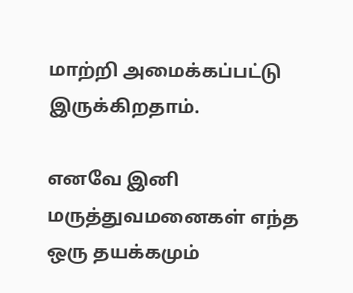மாற்றி அமைக்கப்பட்டு இருக்கிறதாம்.

எனவே இனி மருத்துவமனைகள் எந்த ஒரு தயக்கமும்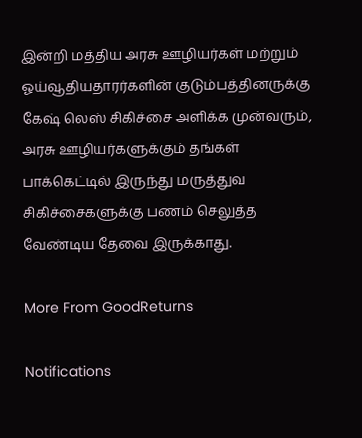இன்றி மத்திய அரசு ஊழியர்கள் மற்றும் ஓய்வூதியதாரர்களின் குடும்பத்தினருக்கு கேஷ் லெஸ் சிகிச்சை அளிக்க முன்வரும், அரசு ஊழியர்களுக்கும் தங்கள் பாக்கெட்டில் இருந்து மருத்துவ சிகிச்சைகளுக்கு பணம் செலுத்த வேண்டிய தேவை இருக்காது.

More From GoodReturns

Notifications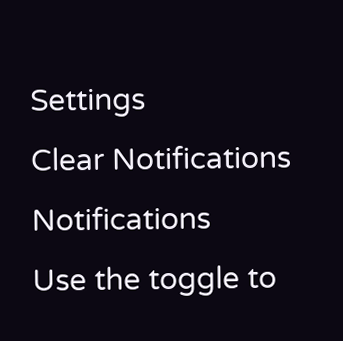Settings
Clear Notifications
Notifications
Use the toggle to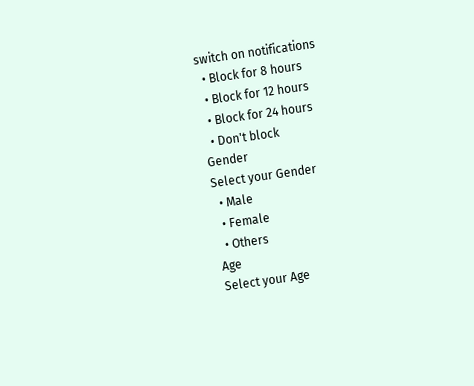switch on notifications
  • Block for 8 hours
  • Block for 12 hours
  • Block for 24 hours
  • Don't block
Gender
Select your Gender
  • Male
  • Female
  • Others
Age
Select your Age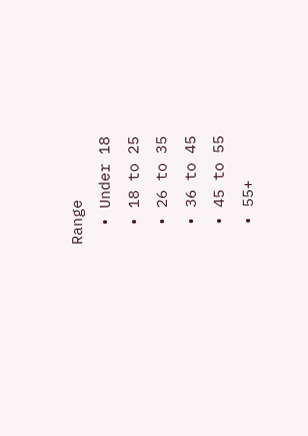Range
  • Under 18
  • 18 to 25
  • 26 to 35
  • 36 to 45
  • 45 to 55
  • 55+